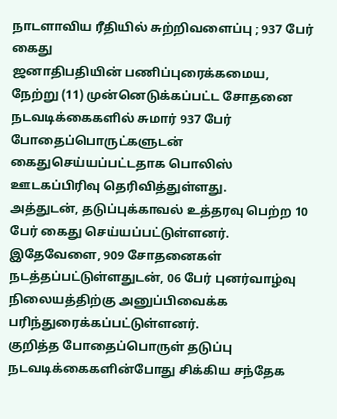நாடளாவிய ரீதியில் சுற்றிவளைப்பு ; 937 பேர் கைது
ஜனாதிபதியின் பணிப்புரைக்கமைய, நேற்று (11) முன்னெடுக்கப்பட்ட சோதனை நடவடிக்கைகளில் சுமார் 937 பேர் போதைப்பொருட்களுடன் கைதுசெய்யப்பட்டதாக பொலிஸ் ஊடகப்பிரிவு தெரிவித்துள்ளது.
அத்துடன், தடுப்புக்காவல் உத்தரவு பெற்ற 10 பேர் கைது செய்யப்பட்டுள்ளனர். இதேவேளை, 909 சோதனைகள் நடத்தப்பட்டுள்ளதுடன், 06 பேர் புனர்வாழ்வு நிலையத்திற்கு அனுப்பிவைக்க பரிந்துரைக்கப்பட்டுள்ளனர்.
குறித்த போதைப்பொருள் தடுப்பு நடவடிக்கைகளின்போது சிக்கிய சந்தேக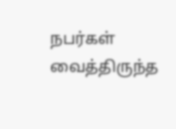நபர்கள் வைத்திருந்த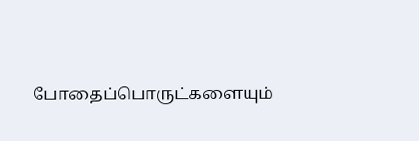போதைப்பொருட்களையும்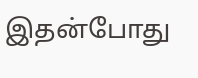இதன்போது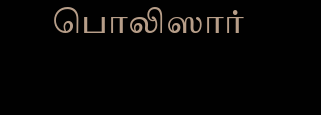பொலிஸார்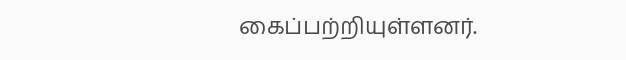கைப்பற்றியுள்ளனர்.